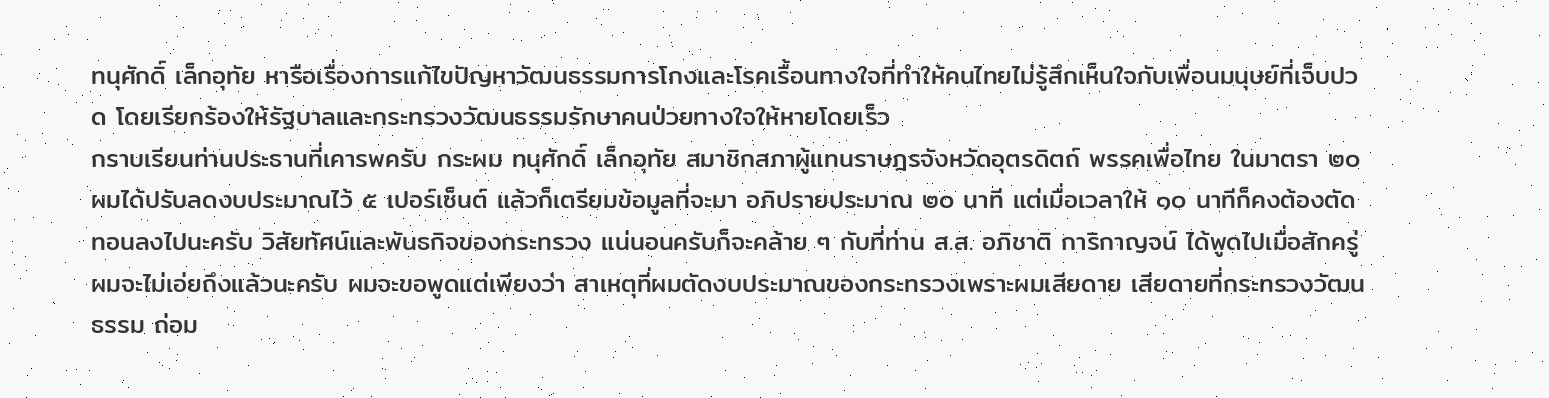ทนุศักดิ์ เล็กอุทัย หารือเรื่องการแก้ไขปัญหาวัฒนธรรมการโกงและโรคเรื้อนทางใจที่ทำให้คนไทยไม่รู้สึกเห็นใจกับเพื่อนมนุษย์ที่เจ็บปวด โดยเรียกร้องให้รัฐบาลและกระทรวงวัฒนธรรมรักษาคนป่วยทางใจให้หายโดยเร็ว
กราบเรียนท่านประธานที่เคารพครับ กระผม ทนุศักดิ์ เล็กอุทัย สมาชิกสภาผู้แทนราษฎรจังหวัดอุตรดิตถ์ พรรคเพื่อไทย ในมาตรา ๒๐ ผมได้ปรับลดงบประมาณไว้ ๕ เปอร์เซ็นต์ แล้วก็เตรียมข้อมูลที่จะมา อภิปรายประมาณ ๒๐ นาที แต่เมื่อเวลาให้ ๑๐ นาทีก็คงต้องตัดทอนลงไปนะครับ วิสัยทัศน์และพันธกิจของกระทรวง แน่นอนครับก็จะคล้าย ๆ กับที่ท่าน ส.ส. อภิชาติ การิกาญจน์ ได้พูดไปเมื่อสักครู่ ผมจะไม่เอ่ยถึงแล้วนะครับ ผมจะขอพูดแต่เพียงว่า สาเหตุที่ผมตัดงบประมาณของกระทรวงเพราะผมเสียดาย เสียดายที่กระทรวงวัฒนธรรม ถ่อม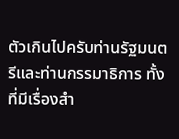ตัวเกินไปครับท่านรัฐมนตรีและท่านกรรมาธิการ ทั้งที่มีเรื่องสํา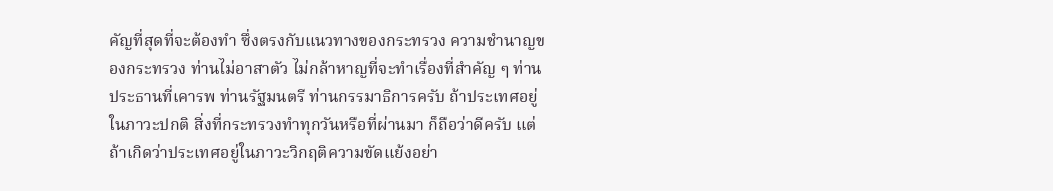คัญที่สุดที่จะต้องทํา ซึ่งตรงกับแนวทางของกระทรวง ความชํานาญของกระทรวง ท่านไม่อาสาตัว ไม่กล้าหาญที่จะทําเรื่องที่สําคัญ ๆ ท่านประธานที่เคารพ ท่านรัฐมนตรี ท่านกรรมาธิการครับ ถ้าประเทศอยู่ในภาวะปกติ สิ่งที่กระทรวงทําทุกวันหรือที่ผ่านมา ก็ถือว่าดีครับ แต่ถ้าเกิดว่าประเทศอยู่ในภาวะวิกฤติความขัดแย้งอย่า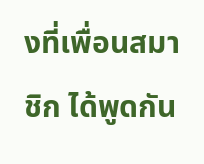งที่เพื่อนสมาชิก ได้พูดกัน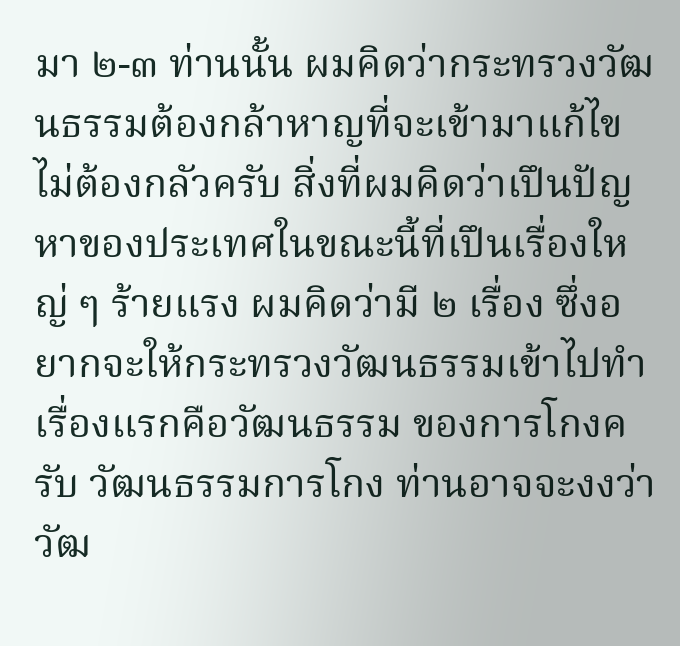มา ๒-๓ ท่านนั้น ผมคิดว่ากระทรวงวัฒนธรรมต้องกล้าหาญที่จะเข้ามาแก้ไข ไม่ต้องกลัวครับ สิ่งที่ผมคิดว่าเปึนปัญหาของประเทศในขณะนี้ที่เปึนเรื่องใหญ่ ๆ ร้ายแรง ผมคิดว่ามี ๒ เรื่อง ซึ่งอยากจะให้กระทรวงวัฒนธรรมเข้าไปทํา เรื่องแรกคือวัฒนธรรม ของการโกงครับ วัฒนธรรมการโกง ท่านอาจจะงงว่าวัฒ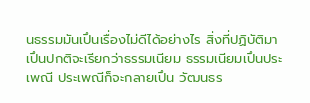นธรรมมันเปึนเรื่องไม่ดีได้อย่างไร สิ่งที่ปฏิบัติมาเปึนปกติจะเรียกว่าธรรมเนียม ธรรมเนียมเปึนประเพณี ประเพณีก็จะกลายเปึน วัฒนธร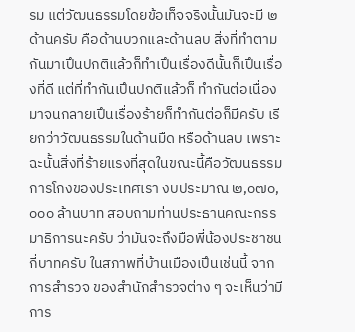รม แต่วัฒนธรรมโดยข้อเท็จจริงนั้นมันจะมี ๒ ด้านครับ คือด้านบวกและด้านลบ สิ่งที่ทําตามกันมาเปึนปกติแล้วก็ทําเปึนเรื่องดีนั้นก็เปึนเรื่องที่ดี แต่ที่ทํากันเปึนปกติแล้วก็ ทํากันต่อเนื่องมาจนกลายเปึนเรื่องร้ายก็ทํากันต่อก็มีครับ เรียกว่าวัฒนธรรมในด้านมืด หรือด้านลบ เพราะฉะนั้นสิ่งที่ร้ายแรงที่สุดในขณะนี้คือวัฒนธรรมการโกงของประเทศเรา งบประมาณ ๒,๐๗๐,๐๐๐ ล้านบาท สอบถามท่านประธานคณะกรรมาธิการนะครับ ว่ามันจะถึงมือพี่น้องประชาชนกี่บาทครับ ในสภาพที่บ้านเมืองเปึนเช่นนี้ จากการสํารวจ ของสํานักสํารวจต่าง ๆ จะเห็นว่ามีการ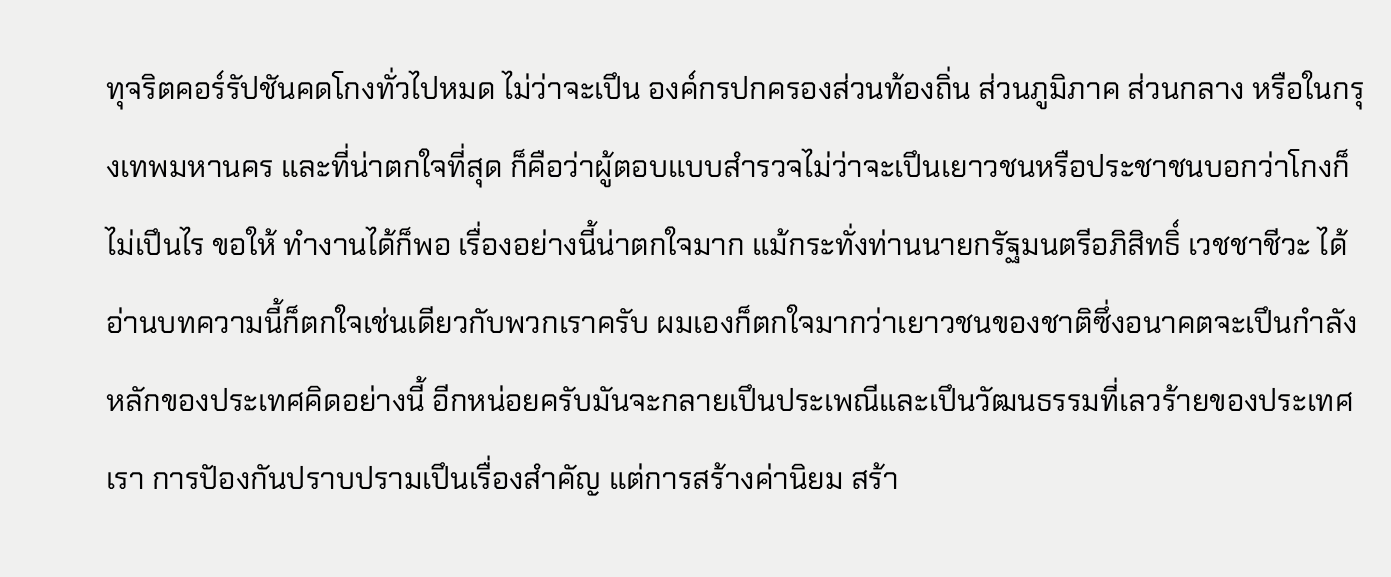ทุจริตคอร์รัปชันคดโกงทั่วไปหมด ไม่ว่าจะเปึน องค์กรปกครองส่วนท้องถิ่น ส่วนภูมิภาค ส่วนกลาง หรือในกรุงเทพมหานคร และที่น่าตกใจที่สุด ก็คือว่าผู้ตอบแบบสํารวจไม่ว่าจะเปึนเยาวชนหรือประชาชนบอกว่าโกงก็ไม่เปึนไร ขอให้ ทํางานได้ก็พอ เรื่องอย่างนี้น่าตกใจมาก แม้กระทั่งท่านนายกรัฐมนตรีอภิสิทธิ์ เวชชาชีวะ ได้อ่านบทความนี้ก็ตกใจเช่นเดียวกับพวกเราครับ ผมเองก็ตกใจมากว่าเยาวชนของชาติซึ่งอนาคตจะเปึนกําลังหลักของประเทศคิดอย่างนี้ อีกหน่อยครับมันจะกลายเปึนประเพณีและเปึนวัฒนธรรมที่เลวร้ายของประเทศเรา การปัองกันปราบปรามเปึนเรื่องสําคัญ แต่การสร้างค่านิยม สร้า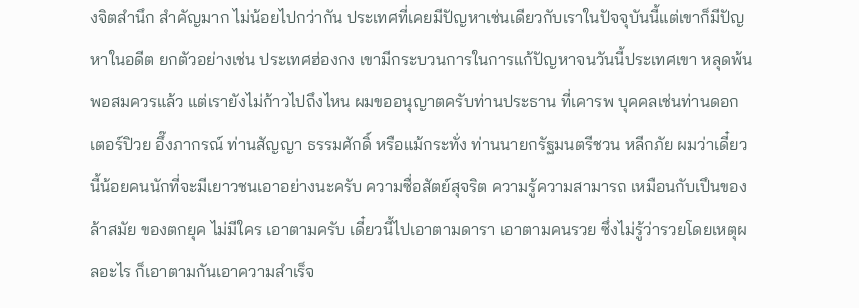งจิตสํานึก สําคัญมาก ไม่น้อยไปกว่ากัน ประเทศที่เคยมีปัญหาเช่นเดียวกับเราในปัจจุบันนี้แต่เขาก็มีปัญหาในอดีต ยกตัวอย่างเช่น ประเทศฮ่องกง เขามีกระบวนการในการแก้ปัญหาจนวันนี้ประเทศเขา หลุดพ้นพอสมควรแล้ว แต่เรายังไม่ก้าวไปถึงไหน ผมขออนุญาตครับท่านประธาน ที่เคารพ บุคคลเช่นท่านดอกเตอร์ปิวย อึ๊งภากรณ์ ท่านสัญญา ธรรมศักดิ์ หรือแม้กระทั่ง ท่านนายกรัฐมนตรีชวน หลีกภัย ผมว่าเดี๋ยวนี้น้อยคนนักที่จะมีเยาวชนเอาอย่างนะครับ ความซื่อสัตย์สุจริต ความรู้ความสามารถ เหมือนกับเปึนของล้าสมัย ของตกยุค ไม่มีใคร เอาตามครับ เดี๋ยวนี้ไปเอาตามดารา เอาตามคนรวย ซึ่งไม่รู้ว่ารวยโดยเหตุผลอะไร ก็เอาตามกันเอาความสําเร็จ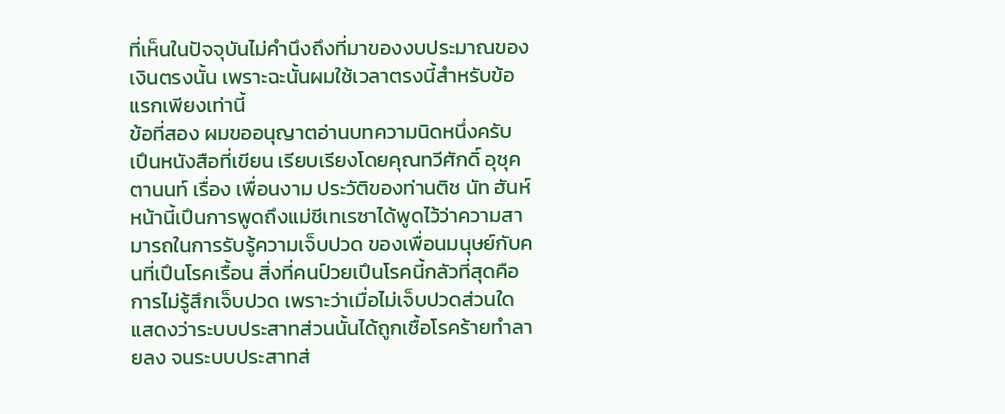ที่เห็นในปัจจุบันไม่คํานึงถึงที่มาของงบประมาณของเงินตรงนั้น เพราะฉะนั้นผมใช้เวลาตรงนี้สําหรับข้อแรกเพียงเท่านี้
ข้อที่สอง ผมขออนุญาตอ่านบทความนิดหนึ่งครับ เปึนหนังสือที่เขียน เรียบเรียงโดยคุณทวีศักดิ์ อุชุคตานนท์ เรื่อง เพื่อนงาม ประวัติของท่านติช นัท ฮันห์ หน้านี้เปึนการพูดถึงแม่ชีเทเรซาได้พูดไว้ว่าความสามารถในการรับรู้ความเจ็บปวด ของเพื่อนมนุษย์กับคนที่เปึนโรคเรื้อน สิ่งที่คนป์วยเปึนโรคนี้กลัวที่สุดคือการไม่รู้สึกเจ็บปวด เพราะว่าเมื่อไม่เจ็บปวดส่วนใดแสดงว่าระบบประสาทส่วนนั้นได้ถูกเชื้อโรคร้ายทําลายลง จนระบบประสาทส่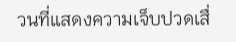วนที่แสดงความเจ็บปวดเสื่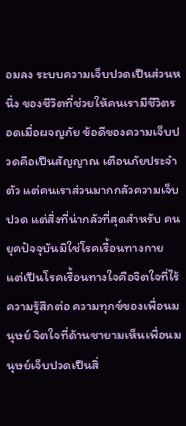อมลง ระบบความเจ็บปวดเปึนส่วนหนึ่ง ของชีวิตที่ช่วยให้คนเรามีชีวิตรอดเมื่อผจญภัย ข้อดีของความเจ็บปวดคือเปึนสัญญาณ เตือนภัยประจําตัว แต่คนเราส่วนมากกลัวความเจ็บปวด แต่สิ่งที่น่ากลัวที่สุดสําหรับ คนยุคปัจจุบันมิใช่โรคเรื้อนทางกาย แต่เปึนโรคเรื้อนทางใจคือจิตใจที่ไร้ความรู้สึกต่อ ความทุกข์ของเพื่อนมนุษย์ จิตใจที่ด้านชายามเห็นเพื่อนมนุษย์เจ็บปวดเปึนสิ่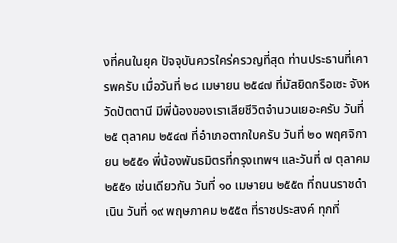งที่คนในยุค ปัจจุบันควรใคร่ครวญที่สุด ท่านประธานที่เคารพครับ เมื่อวันที่ ๒๘ เมษายน ๒๕๔๗ ที่มัสยิดกรือเซะ จังหวัดปัตตานี มีพี่น้องของเราเสียชีวิตจํานวนเยอะครับ วันที่ ๒๕ ตุลาคม ๒๕๔๗ ที่อําเภอตากใบครับ วันที่ ๒๐ พฤศจิกายน ๒๕๕๑ พี่น้องพันธมิตรที่กรุงเทพฯ และวันที่ ๗ ตุลาคม ๒๕๕๑ เช่นเดียวกัน วันที่ ๑๐ เมษายน ๒๕๕๓ ที่ถนนราชดําเนิน วันที่ ๑๙ พฤษภาคม ๒๕๕๓ ที่ราชประสงค์ ทุกที่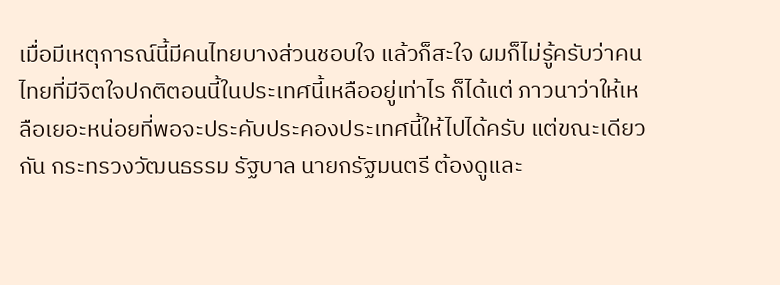เมื่อมีเหตุการณ์นี้มีคนไทยบางส่วนชอบใจ แล้วก็สะใจ ผมก็ไม่รู้ครับว่าคนไทยที่มีจิตใจปกติตอนนี้ในประเทศนี้เหลืออยู่เท่าไร ก็ได้แต่ ภาวนาว่าให้เหลือเยอะหน่อยที่พอจะประคับประคองประเทศนี้ให้ไปได้ครับ แต่ขณะเดียวกัน กระทรวงวัฒนธรรม รัฐบาล นายกรัฐมนตรี ต้องดูและ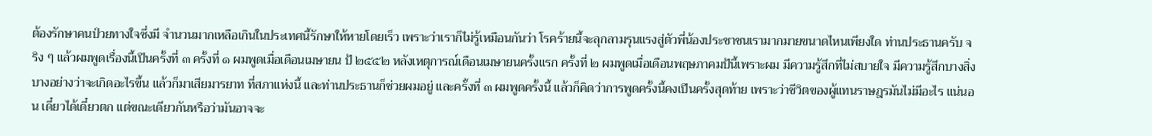ต้องรักษาคนป์วยทางใจซึ่งมี จํานวนมากเหลือเกินในประเทศนี้รักษาให้หายโดยเร็ว เพราะว่าเราก็ไม่รู้เหมือนกันว่า โรคร้ายนี้จะลุกลามรุนแรงสู่ตัวพี่น้องประชาชนเรามากมายขนาดไหนเพียงใด ท่านประธานครับ จริง ๆ แล้วผมพูดเรื่องนี้เปึนครั้งที่ ๓ ครั้งที่ ๑ ผมพูดเมื่อเดือนเมษายน ป้ ๒๕๕๒ หลังเหตุการณ์เดือนเมษายนครั้งแรก ครั้งที่ ๒ ผมพูดเมื่อเดือนพฤษภาคมป้นี้เพราะผม มีความรู้สึกที่ไม่สบายใจ มีความรู้สึกบางสิ่งบางอย่างว่าจะเกิดอะไรขึ้น แล้วก็มาเสียมารยาท ที่สภาแห่งนี้ และท่านประธานก็ช่วยผมอยู่ และครั้งที่ ๓ ผมพูดครั้งนี้ แล้วก็คิดว่าการพูดครั้งนี้คงเปึนครั้งสุดท้าย เพราะว่าชีวิตของผู้แทนราษฎรมันไม่มีอะไร แน่นอน เดี๋ยวได้เดี๋ยวตก แต่ขณะเดียวกันหรือว่ามันอาจจะ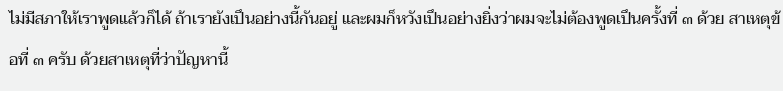ไม่มีสภาให้เราพูดแล้วก็ได้ ถ้าเรายังเปึนอย่างนี้กันอยู่ และผมก็หวังเปึนอย่างยิ่งว่าผมจะไม่ต้องพูดเปึนครั้งที่ ๓ ด้วย สาเหตุข้อที่ ๓ ครับ ด้วยสาเหตุที่ว่าปัญหานี้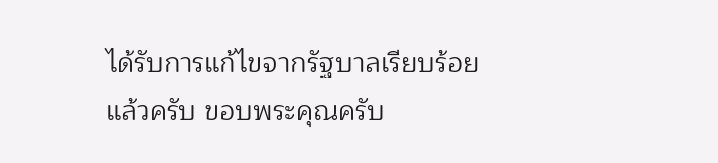ได้รับการแก้ไขจากรัฐบาลเรียบร้อยแล้วครับ ขอบพระคุณครับ